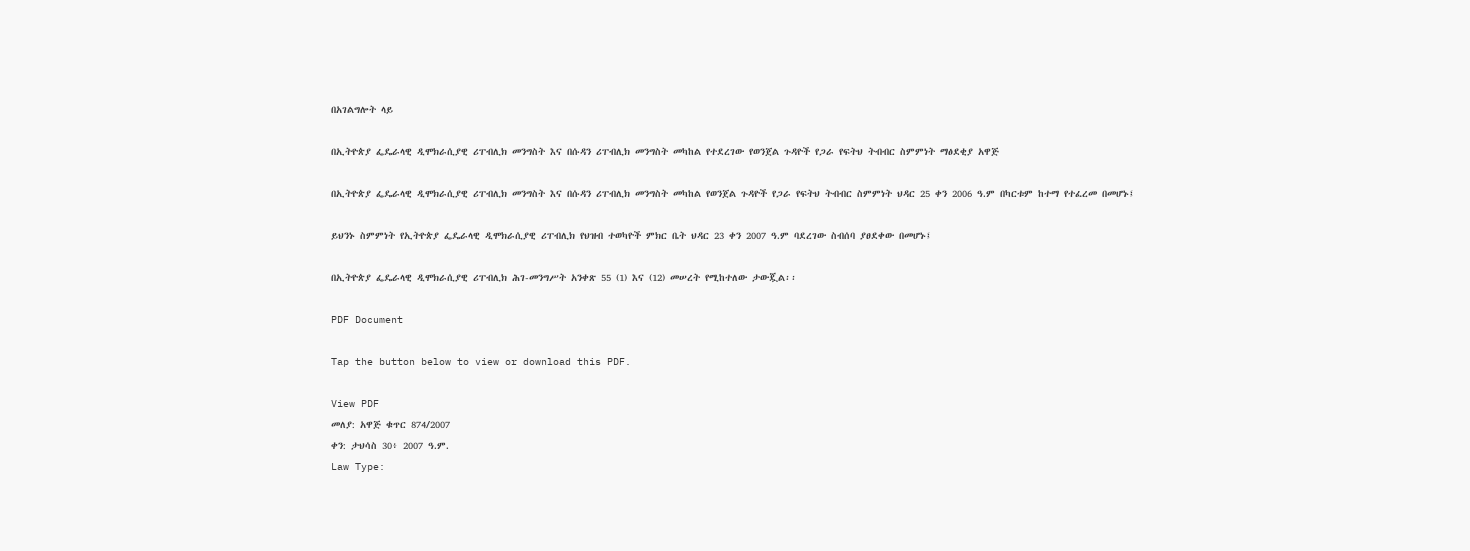በአገልግሎት ላይ

በኢትዮጵያ ፌዴራላዊ ዲሞክራሲያዊ ሪፐብሊክ መንግስት እና በሱዳን ሪፐብሊክ መንግስት መካከል የተደረገው የወንጀል ጉዳዮች የጋራ የፍትህ ትብብር ስምምነት ማፅደቂያ አዋጅ

በኢትዮጵያ ፌዴራላዊ ዲሞክራሲያዊ ሪፐብሊክ መንግስት እና በሱዳን ሪፐብሊክ መንግስት መካከል የወንጀል ጉዳዮች የጋራ የፍትህ ትብብር ስምምነት ህዳር 25 ቀን 2006 ዓ.ም በካርቱም ከተማ የተፈረመ በመሆኑ፤

ይህንኑ ስምምነት የኢትዮጵያ ፌዴራላዊ ዲሞክራሲያዊ ሪፐብሊክ የህዝብ ተወካዮች ምክር ቤት ህዳር 23 ቀን 2007 ዓ.ም ባደረገው ስብሰባ ያፀደቀው በመሆኑ፤

በኢትዮጵያ ፌዴራላዊ ዲሞክራሲያዊ ሪፐብሊክ ሕገ-መንግሥት አንቀጽ 55 (1) እና (12) መሠረት የሚከተለው ታውጇል፡፡

PDF Document

Tap the button below to view or download this PDF.

View PDF
መለያ: አዋጅ ቁጥር 874/2007
ቀን: ታህሳስ 30፥ 2007 ዓ.ም.
Law Type: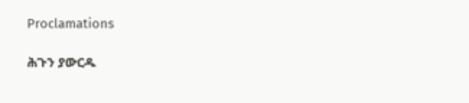Proclamations

ሕጉን ያውርዱ